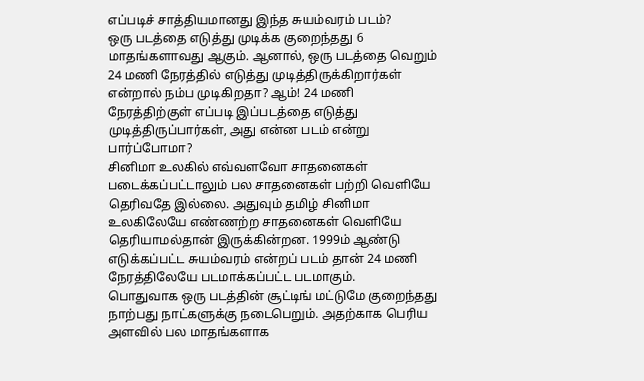எப்படிச் சாத்தியமானது இந்த சுயம்வரம் படம்?
ஒரு படத்தை எடுத்து முடிக்க குறைந்தது 6 மாதங்களாவது ஆகும். ஆனால், ஒரு படத்தை வெறும் 24 மணி நேரத்தில் எடுத்து முடித்திருக்கிறார்கள் என்றால் நம்ப முடிகிறதா? ஆம்! 24 மணி நேரத்திற்குள் எப்படி இப்படத்தை எடுத்து முடித்திருப்பார்கள், அது என்ன படம் என்று பார்ப்போமா?
சினிமா உலகில் எவ்வளவோ சாதனைகள் படைக்கப்பட்டாலும் பல சாதனைகள் பற்றி வெளியே தெரிவதே இல்லை. அதுவும் தமிழ் சினிமா உலகிலேயே எண்ணற்ற சாதனைகள் வெளியே தெரியாமல்தான் இருக்கின்றன. 1999ம் ஆண்டு எடுக்கப்பட்ட சுயம்வரம் என்றப் படம் தான் 24 மணி நேரத்திலேயே படமாக்கப்பட்ட படமாகும்.
பொதுவாக ஒரு படத்தின் சூட்டிங் மட்டுமே குறைந்தது நாற்பது நாட்களுக்கு நடைபெறும். அதற்காக பெரிய அளவில் பல மாதங்களாக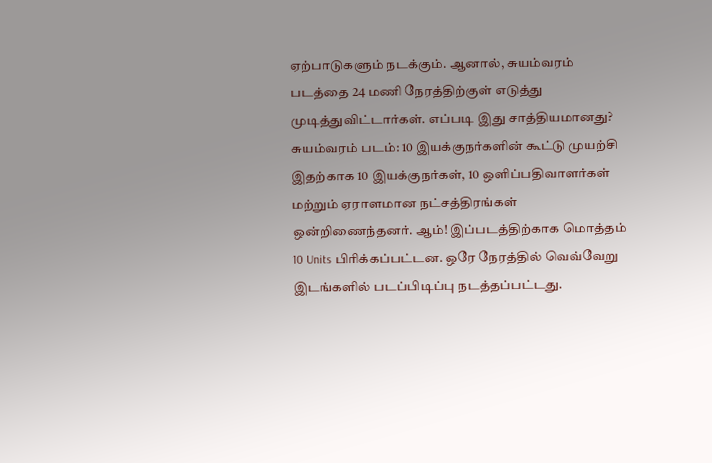ஏற்பாடுகளும் நடக்கும். ஆனால், சுயம்வரம் படத்தை 24 மணி நேரத்திற்குள் எடுத்து முடித்துவிட்டார்கள். எப்படி இது சாத்தியமானது?
சுயம்வரம் படம்: 10 இயக்குநர்களின் கூட்டு முயற்சி
இதற்காக 10 இயக்குநர்கள், 10 ஒளிப்பதிவாளர்கள் மற்றும் ஏராளமான நட்சத்திரங்கள் ஒன்றிணைந்தனர். ஆம்! இப்படத்திற்காக மொத்தம் 10 Units பிரிக்கப்பட்டன. ஒரே நேரத்தில் வெவ்வேறு இடங்களில் படப்பிடிப்பு நடத்தப்பட்டது.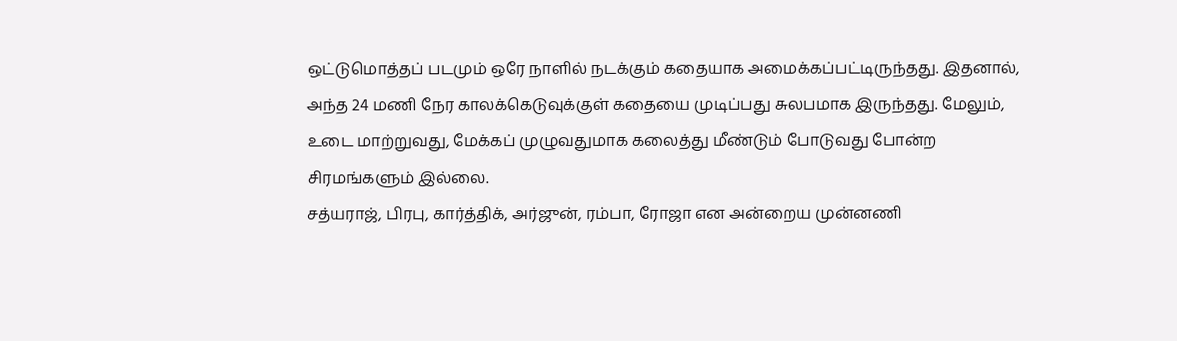ஒட்டுமொத்தப் படமும் ஒரே நாளில் நடக்கும் கதையாக அமைக்கப்பட்டிருந்தது. இதனால், அந்த 24 மணி நேர காலக்கெடுவுக்குள் கதையை முடிப்பது சுலபமாக இருந்தது. மேலும், உடை மாற்றுவது, மேக்கப் முழுவதுமாக கலைத்து மீண்டும் போடுவது போன்ற சிரமங்களும் இல்லை.
சத்யராஜ், பிரபு, கார்த்திக், அர்ஜுன், ரம்பா, ரோஜா என அன்றைய முன்னணி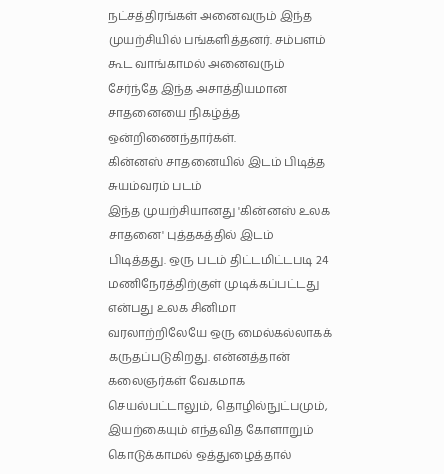நட்சத்திரங்கள் அனைவரும் இந்த முயற்சியில் பங்களித்தனர். சம்பளம் கூட வாங்காமல் அனைவரும் சேர்ந்தே இந்த அசாத்தியமான சாதனையை நிகழ்த்த ஒன்றிணைந்தார்கள்.
கின்னஸ் சாதனையில் இடம் பிடித்த சுயம்வரம் படம்
இந்த முயற்சியானது 'கின்னஸ் உலக சாதனை' புத்தகத்தில் இடம் பிடித்தது. ஒரு படம் திட்டமிட்டபடி 24 மணிநேரத்திற்குள் முடிக்கப்பட்டது என்பது உலக சினிமா வரலாற்றிலேயே ஒரு மைல்கல்லாகக் கருதப்படுகிறது. என்னத்தான் கலைஞர்கள் வேகமாக செயல்பட்டாலும், தொழில்நுட்பமும், இயற்கையும் எந்தவித கோளாறும் கொடுக்காமல் ஒத்துழைத்தால்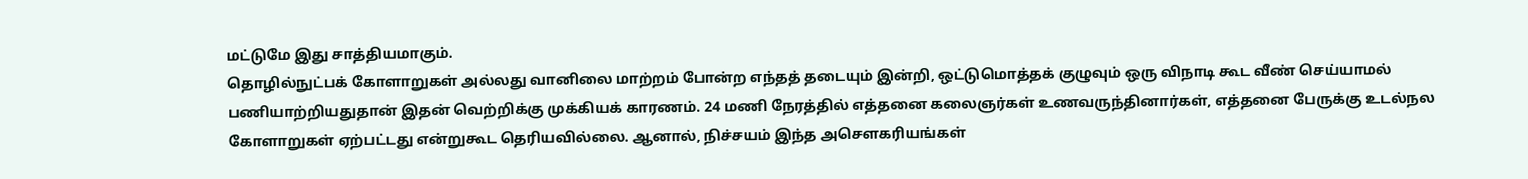மட்டுமே இது சாத்தியமாகும்.
தொழில்நுட்பக் கோளாறுகள் அல்லது வானிலை மாற்றம் போன்ற எந்தத் தடையும் இன்றி, ஒட்டுமொத்தக் குழுவும் ஒரு விநாடி கூட வீண் செய்யாமல் பணியாற்றியதுதான் இதன் வெற்றிக்கு முக்கியக் காரணம். 24 மணி நேரத்தில் எத்தனை கலைஞர்கள் உணவருந்தினார்கள், எத்தனை பேருக்கு உடல்நல கோளாறுகள் ஏற்பட்டது என்றுகூட தெரியவில்லை. ஆனால், நிச்சயம் இந்த அசௌகரியங்கள்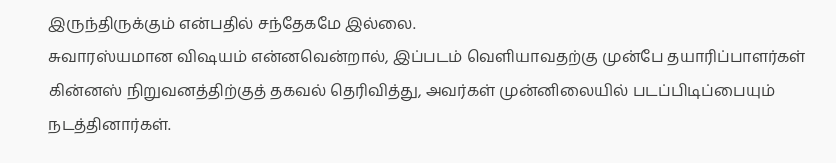இருந்திருக்கும் என்பதில் சந்தேகமே இல்லை.
சுவாரஸ்யமான விஷயம் என்னவென்றால், இப்படம் வெளியாவதற்கு முன்பே தயாரிப்பாளர்கள் கின்னஸ் நிறுவனத்திற்குத் தகவல் தெரிவித்து, அவர்கள் முன்னிலையில் படப்பிடிப்பையும் நடத்தினார்கள்.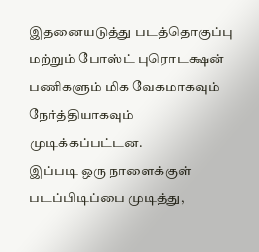இதனையடுத்து படத்தொகுப்பு மற்றும் போஸ்ட் புரொடக்ஷன் பணிகளும் மிக வேகமாகவும் நேர்த்தியாகவும் முடிக்கப்பட்டன.
இப்படி ஒரு நாளைக்குள் படப்பிடிப்பை முடித்து,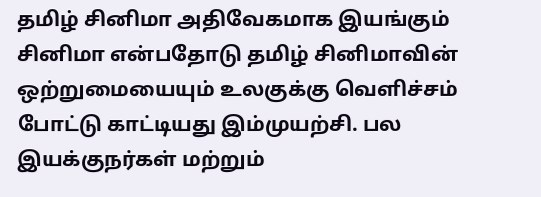தமிழ் சினிமா அதிவேகமாக இயங்கும் சினிமா என்பதோடு தமிழ் சினிமாவின் ஒற்றுமையையும் உலகுக்கு வெளிச்சம் போட்டு காட்டியது இம்முயற்சி. பல இயக்குநர்கள் மற்றும்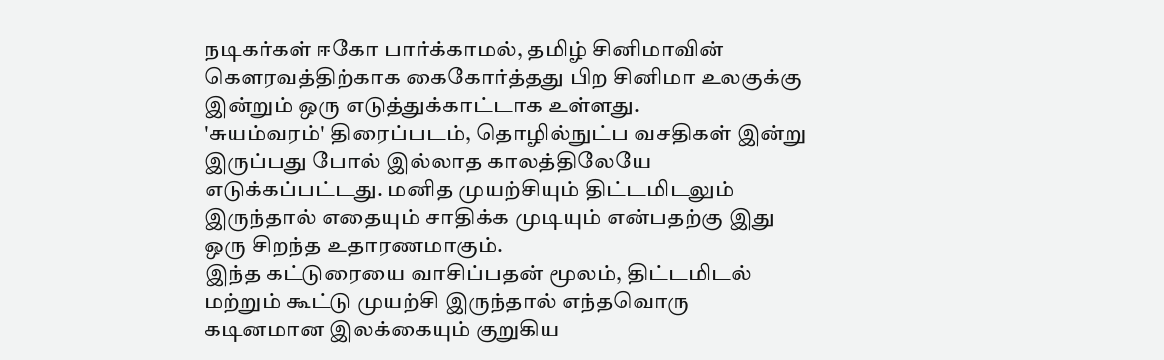நடிகர்கள் ஈகோ பார்க்காமல், தமிழ் சினிமாவின் கௌரவத்திற்காக கைகோர்த்தது பிற சினிமா உலகுக்கு இன்றும் ஒரு எடுத்துக்காட்டாக உள்ளது.
'சுயம்வரம்' திரைப்படம், தொழில்நுட்ப வசதிகள் இன்று இருப்பது போல் இல்லாத காலத்திலேயே எடுக்கப்பட்டது. மனித முயற்சியும் திட்டமிடலும் இருந்தால் எதையும் சாதிக்க முடியும் என்பதற்கு இது ஒரு சிறந்த உதாரணமாகும்.
இந்த கட்டுரையை வாசிப்பதன் மூலம், திட்டமிடல் மற்றும் கூட்டு முயற்சி இருந்தால் எந்தவொரு கடினமான இலக்கையும் குறுகிய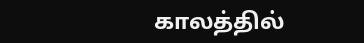காலத்தில்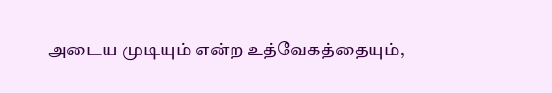அடைய முடியும் என்ற உத்வேகத்தையும்,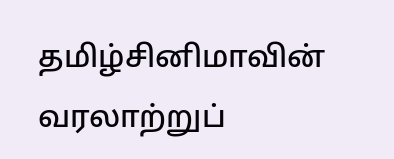தமிழ்சினிமாவின் வரலாற்றுப்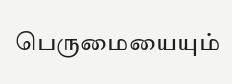பெருமையையும்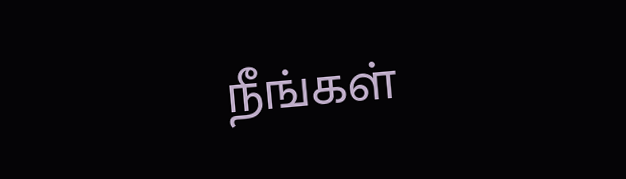நீங்கள்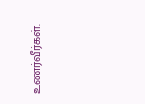உணர்வீர்கள்.